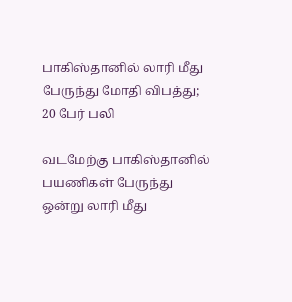பாகிஸ்தானில் லாரி மீது பேருந்து மோதி விபத்து; 20 பேர் பலி

வடமேற்கு பாகிஸ்தானில் பயணிகள் பேருந்து ஒன்று லாரி மீது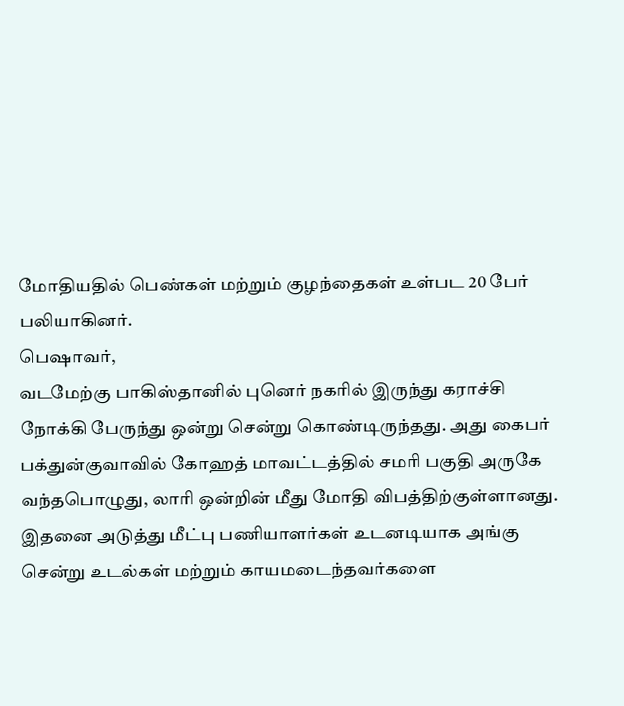மோதியதில் பெண்கள் மற்றும் குழந்தைகள் உள்பட 20 பேர் பலியாகினர்.
பெஷாவர்,
வடமேற்கு பாகிஸ்தானில் புனெர் நகரில் இருந்து கராச்சி நோக்கி பேருந்து ஒன்று சென்று கொண்டிருந்தது. அது கைபர் பக்துன்குவாவில் கோஹத் மாவட்டத்தில் சமரி பகுதி அருகே வந்தபொழுது, லாரி ஒன்றின் மீது மோதி விபத்திற்குள்ளானது.
இதனை அடுத்து மீட்பு பணியாளர்கள் உடனடியாக அங்கு சென்று உடல்கள் மற்றும் காயமடைந்தவர்களை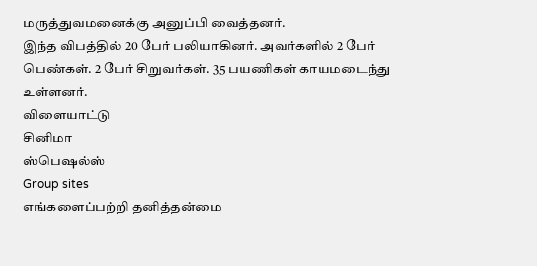மருத்துவமனைக்கு அனுப்பி வைத்தனர்.
இந்த விபத்தில் 20 பேர் பலியாகினர். அவர்களில் 2 பேர் பெண்கள். 2 பேர் சிறுவர்கள். 35 பயணிகள் காயமடைந்து உள்ளனர்.
விளையாட்டு
சினிமா
ஸ்பெஷல்ஸ்
Group sites
எங்களைப்பற்றி தனித்தன்மை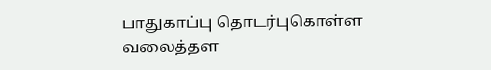பாதுகாப்பு தொடர்புகொள்ள வலைத்தள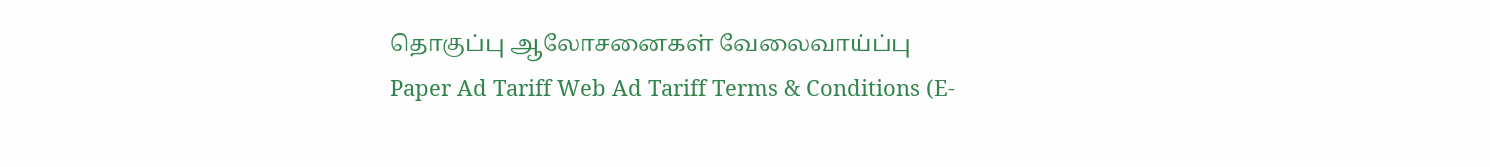தொகுப்பு ஆலோசனைகள் வேலைவாய்ப்பு
Paper Ad Tariff Web Ad Tariff Terms & Conditions (E-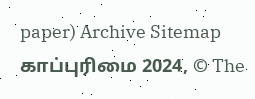paper) Archive Sitemap
காப்புரிமை 2024, © The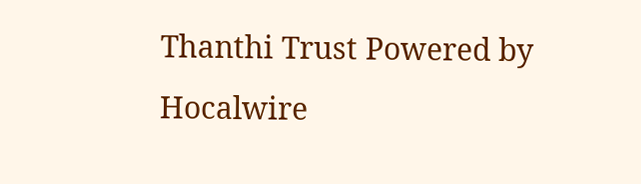Thanthi Trust Powered by Hocalwire